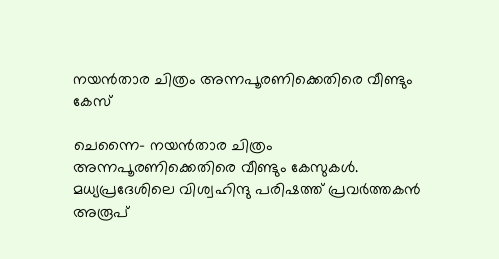നയന്‍താര ചിത്രം അന്നപൂരണിക്കെതിരെ വീണ്ടും കേസ്

ചെന്നൈ- നയന്‍താര ചിത്രം അന്നപൂരണിക്കെതിരെ വീണ്ടും കേസുകള്‍. മധ്യപ്രദേശിലെ വിശ്വഹിന്ദു പരിഷത്ത് പ്രവര്‍ത്തകന്‍ അരൂപ്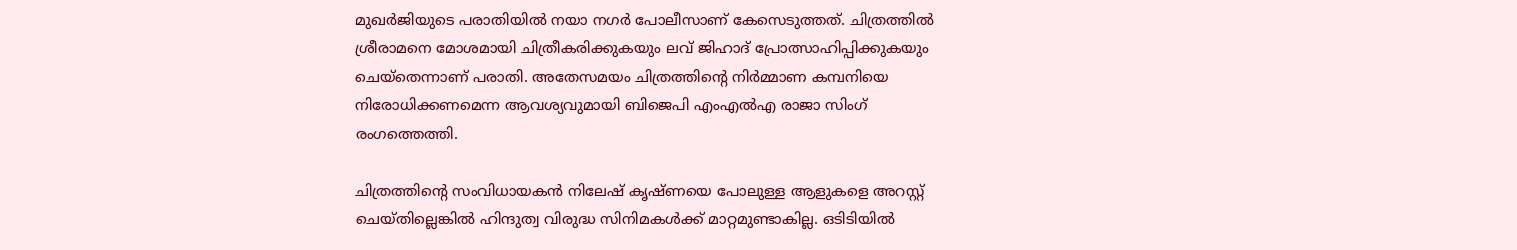മുഖര്‍ജിയുടെ പരാതിയില്‍ നയാ നഗര്‍ പോലീസാണ് കേസെടുത്തത്. ചിത്രത്തില്‍ ശ്രീരാമനെ മോശമായി ചിത്രീകരിക്കുകയും ലവ് ജിഹാദ് പ്രോത്സാഹിപ്പിക്കുകയും ചെയ്‌തെന്നാണ് പരാതി. അതേസമയം ചിത്രത്തിന്റെ നിര്‍മ്മാണ കമ്പനിയെ നിരോധിക്കണമെന്ന ആവശ്യവുമായി ബിജെപി എംഎല്‍എ രാജാ സിംഗ് രംഗത്തെത്തി.

ചിത്രത്തിന്റെ സംവിധായകന്‍ നിലേഷ് കൃഷ്ണയെ പോലുള്ള ആളുകളെ അറസ്റ്റ് ചെയ്തില്ലെങ്കില്‍ ഹിന്ദുത്വ വിരുദ്ധ സിനിമകള്‍ക്ക് മാറ്റമുണ്ടാകില്ല. ഒടിടിയില്‍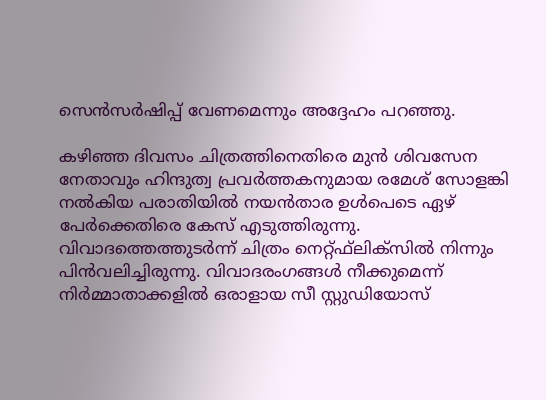സെന്‍സര്‍ഷിപ്പ് വേണമെന്നും അദ്ദേഹം പറഞ്ഞു.

കഴിഞ്ഞ ദിവസം ചിത്രത്തിനെതിരെ മുന്‍ ശിവസേന നേതാവും ഹിന്ദുത്വ പ്രവര്‍ത്തകനുമായ രമേശ് സോളങ്കി നല്‍കിയ പരാതിയില്‍ നയന്‍താര ഉള്‍പെടെ ഏഴ് പേര്‍ക്കെതിരെ കേസ് എടുത്തിരുന്നു. വിവാദത്തെത്തുടര്‍ന്ന് ചിത്രം നെറ്റ്ഫ്‌ലിക്‌സില്‍ നിന്നും പിന്‍വലിച്ചിരുന്നു. വിവാദരംഗങ്ങള്‍ നീക്കുമെന്ന് നിര്‍മ്മാതാക്കളില്‍ ഒരാളായ സീ സ്റ്റുഡിയോസ്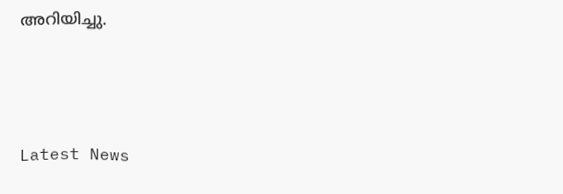അറിയിച്ചു.



Latest News